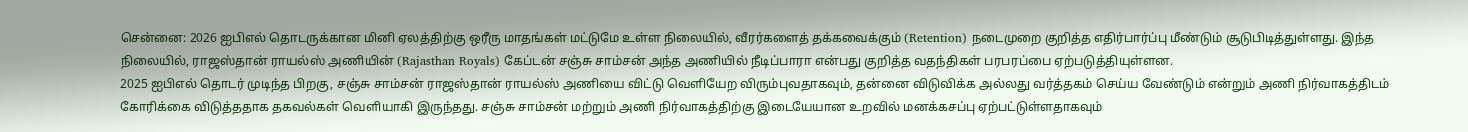சென்னை: 2026 ஐபிஎல் தொடருக்கான மினி ஏலத்திற்கு ஒரீரு மாதங்கள் மட்டுமே உள்ள நிலையில், வீரர்களைத் தக்கவைக்கும் (Retention) நடைமுறை குறித்த எதிர்பார்ப்பு மீண்டும் சூடுபிடித்துள்ளது. இந்த நிலையில், ராஜஸ்தான் ராயல்ஸ் அணியின் (Rajasthan Royals) கேப்டன் சஞ்சு சாம்சன் அந்த அணியில் நீடிப்பாரா என்பது குறித்த வதந்திகள் பரபரப்பை ஏற்படுத்தியுள்ளன.
2025 ஐபிஎல் தொடர் முடிந்த பிறகு, சஞ்சு சாம்சன் ராஜஸ்தான் ராயல்ஸ் அணியை விட்டு வெளியேற விரும்புவதாகவும், தன்னை விடுவிக்க அல்லது வர்த்தகம் செய்ய வேண்டும் என்றும் அணி நிர்வாகத்திடம் கோரிக்கை விடுத்ததாக தகவல்கள் வெளியாகி இருந்தது. சஞ்சு சாம்சன் மற்றும் அணி நிர்வாகத்திற்கு இடையேயான உறவில் மனக்கசப்பு ஏற்பட்டுள்ளதாகவும்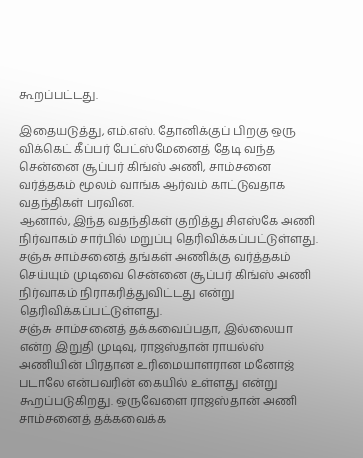கூறப்பட்டது.

இதையடுத்து, எம்.எஸ். தோனிக்குப் பிறகு ஒரு விக்கெட் கீப்பர் பேட்ஸ்மேனைத் தேடி வந்த சென்னை சூப்பர் கிங்ஸ் அணி, சாம்சனை வர்த்தகம் மூலம் வாங்க ஆர்வம் காட்டுவதாக வதந்திகள் பரவின.
ஆனால், இந்த வதந்திகள் குறித்து சிஎஸ்கே அணி நிர்வாகம் சார்பில் மறுப்பு தெரிவிக்கப்பட்டுள்ளது. சஞ்சு சாம்சனைத் தங்கள் அணிக்கு வர்த்தகம் செய்யும் முடிவை சென்னை சூப்பர் கிங்ஸ் அணி நிர்வாகம் நிராகரித்துவிட்டது என்று தெரிவிக்கப்பட்டுள்ளது.
சஞ்சு சாம்சனைத் தக்கவைப்பதா, இல்லையா என்ற இறுதி முடிவு, ராஜஸ்தான் ராயல்ஸ் அணியின் பிரதான உரிமையாளரான மனோஜ் படாலே என்பவரின் கையில் உள்ளது என்று கூறப்படுகிறது. ஒருவேளை ராஜஸ்தான் அணி சாம்சனைத் தக்கவைக்க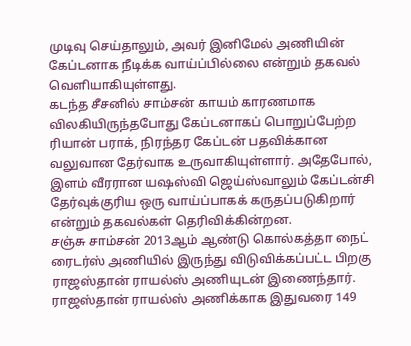முடிவு செய்தாலும், அவர் இனிமேல் அணியின் கேப்டனாக நீடிக்க வாய்ப்பில்லை என்றும் தகவல் வெளியாகியுள்ளது.
கடந்த சீசனில் சாம்சன் காயம் காரணமாக விலகியிருந்தபோது கேப்டனாகப் பொறுப்பேற்ற ரியான் பராக், நிரந்தர கேப்டன் பதவிக்கான வலுவான தேர்வாக உருவாகியுள்ளார். அதேபோல், இளம் வீரரான யஷஸ்வி ஜெய்ஸ்வாலும் கேப்டன்சி தேர்வுக்குரிய ஒரு வாய்ப்பாகக் கருதப்படுகிறார் என்றும் தகவல்கள் தெரிவிக்கின்றன.
சஞ்சு சாம்சன் 2013ஆம் ஆண்டு கொல்கத்தா நைட் ரைடர்ஸ் அணியில் இருந்து விடுவிக்கப்பட்ட பிறகு ராஜஸ்தான் ராயல்ஸ் அணியுடன் இணைந்தார். ராஜஸ்தான் ராயல்ஸ் அணிக்காக இதுவரை 149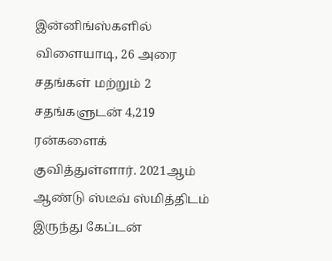இன்னிங்ஸ்களில் விளையாடி, 26 அரை சதங்கள் மற்றும் 2 சதங்களுடன் 4,219 ரன்களைக் குவித்துள்ளார். 2021ஆம் ஆண்டு ஸ்டீவ் ஸ்மித்திடம் இருந்து கேப்டன்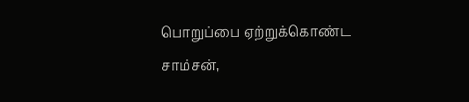பொறுப்பை ஏற்றுக்கொண்ட சாம்சன்,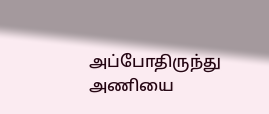அப்போதிருந்து அணியை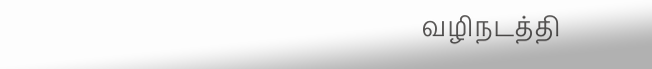வழிநடத்தி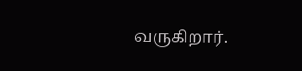வருகிறார்.